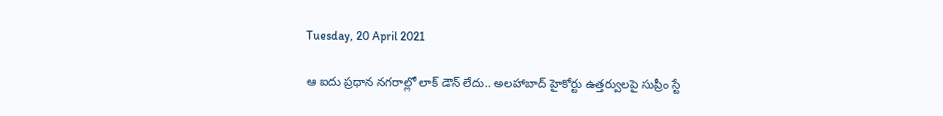Tuesday, 20 April 2021

ఆ ఐదు ప్రధాన నగరాల్లో లాక్ డౌన్ లేదు.. అలహాబాద్ హైకోర్టు ఉత్తర్వులపై సుప్రీం స్టే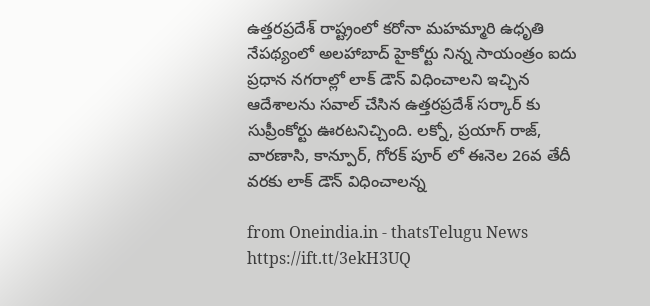ఉత్తరప్రదేశ్ రాష్ట్రంలో కరోనా మహమ్మారి ఉధృతి నేపథ్యంలో అలహాబాద్ హైకోర్టు నిన్న సాయంత్రం ఐదు ప్రధాన నగరాల్లో లాక్ డౌన్ విధించాలని ఇచ్చిన ఆదేశాలను సవాల్ చేసిన ఉత్తరప్రదేశ్ సర్కార్ కు సుప్రీంకోర్టు ఊరటనిచ్చింది. లక్నో, ప్రయాగ్ రాజ్, వారణాసి, కాన్పూర్, గోరక్ పూర్ లో ఈనెల 26వ తేదీ వరకు లాక్ డౌన్ విధించాలన్న

from Oneindia.in - thatsTelugu News https://ift.tt/3ekH3UQ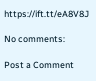https://ift.tt/eA8V8J

No comments:

Post a Comment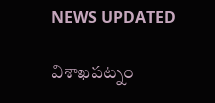NEWS UPDATED

విశాఖపట్నం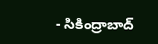- సికింద్రాబాద్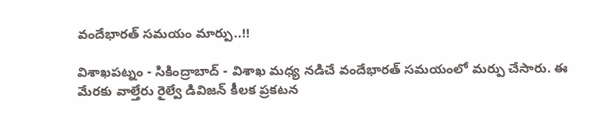వందేభారత్ సమయం మార్పు..!!

విశాఖపట్నం - సికింద్రాబాద్ - విశాఖ మధ్య నడిచే వందేభారత్ సమయంలో మర్పు చేసారు. ఈ మేరకు వాల్తేరు రైల్వే డివిజన్ కీలక ప్రకటన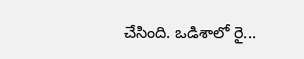చేసింది. ఒడిశాలో రై...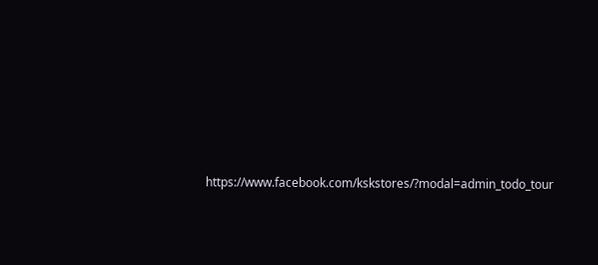https://www.facebook.com/kskstores/?modal=admin_todo_tour